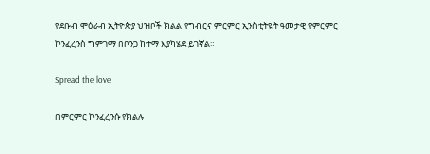የደቡብ ሞዕራብ ኢትዮጵያ ህዝቦች ክልል የግብርና ምርምር ኢንስቲትዩት ዓመታዊ የምርምር ኮንፈረንስ ግምገማ በቦንጋ ከተማ እያካሄደ ይገኛል።

Spread the love

በምርምር ኮንፈረንሱ የክልሉ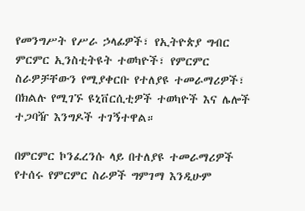የመንግሥት የሥራ ኃላፊዎች፣ የኢትዮጵያ ግብር ምርምር ኢንስቲትዩት ተወካዮች፣ የምርምር ስራዎቻቸውን የሚያቀርቡ የተለያዩ ተመራማሪዎች፣ በክልሉ የሚገኙ ዩኒቨርሲቲዎች ተወካዮች እና ሌሎች ተጋባዥ እንግዶች ተገኝተዋል።

በምርምር ኮንፈረንሱ ላይ በተለያዩ ተመራማሪዎች የተሰሩ የምርምር ስራዎች ግምገማ እንዲሁም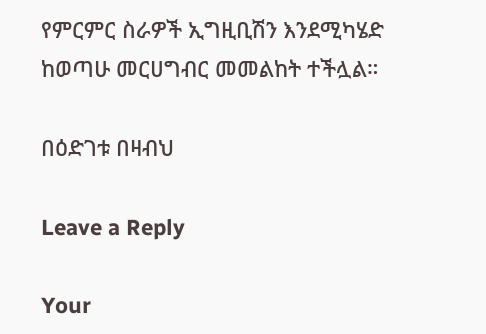የምርምር ስራዎች ኢግዚቢሽን እንደሚካሄድ ከወጣሁ መርሀግብር መመልከት ተችሏል።

በዕድገቱ በዛብህ

Leave a Reply

Your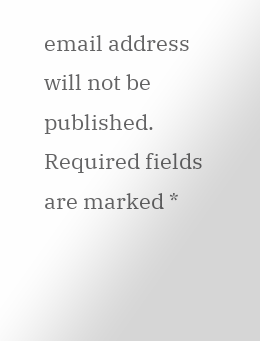email address will not be published. Required fields are marked *